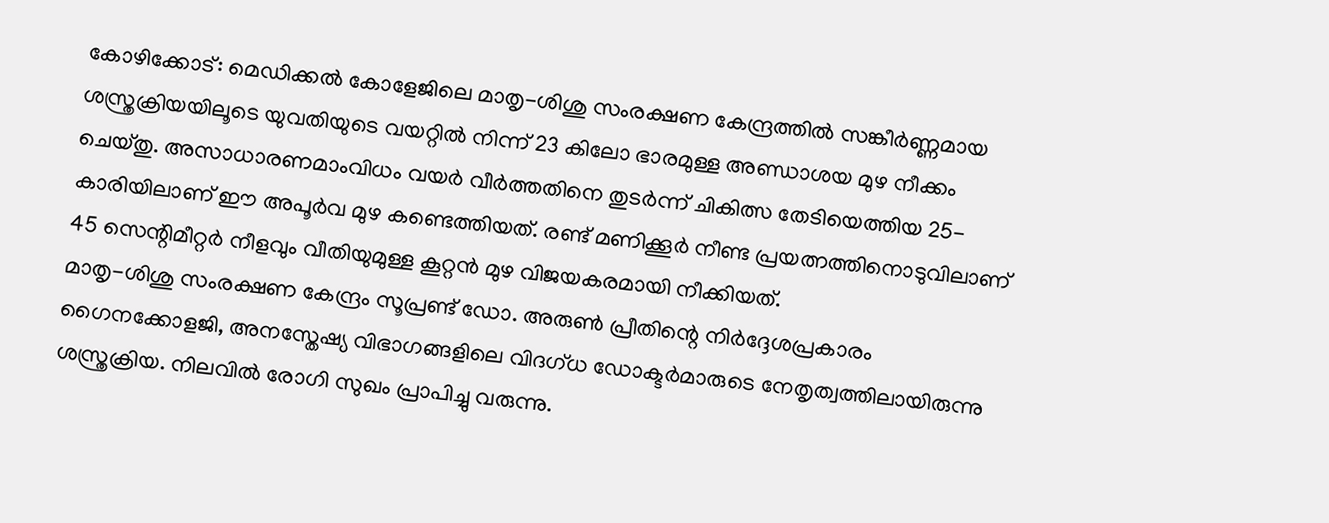കോഴിക്കോട്: മെഡിക്കൽ കോളേജിലെ മാതൃ-ശിശു സംരക്ഷണ കേന്ദ്രത്തിൽ സങ്കീർണ്ണമായ ശസ്ത്രക്രിയയിലൂടെ യുവതിയുടെ വയറ്റിൽ നിന്ന് 23 കിലോ ഭാരമുള്ള അണ്ഡാശയ മുഴ നീക്കം ചെയ്തു. അസാധാരണമാംവിധം വയർ വീർത്തതിനെ തുടർന്ന് ചികിത്സ തേടിയെത്തിയ 25-കാരിയിലാണ് ഈ അപൂർവ മുഴ കണ്ടെത്തിയത്. രണ്ട് മണിക്കൂർ നീണ്ട പ്രയത്നത്തിനൊടുവിലാണ് 45 സെന്റിമീറ്റർ നീളവും വീതിയുമുള്ള കൂറ്റൻ മുഴ വിജയകരമായി നീക്കിയത്.
മാതൃ-ശിശു സംരക്ഷണ കേന്ദ്രം സൂപ്രണ്ട് ഡോ. അരുൺ പ്രീതിന്റെ നിർദ്ദേശപ്രകാരം ഗൈനക്കോളജി, അനസ്തേഷ്യ വിഭാഗങ്ങളിലെ വിദഗ്ധ ഡോക്ടർമാരുടെ നേതൃത്വത്തിലായിരുന്നു ശസ്ത്രക്രിയ. നിലവിൽ രോഗി സുഖം പ്രാപിച്ചു വരുന്നു.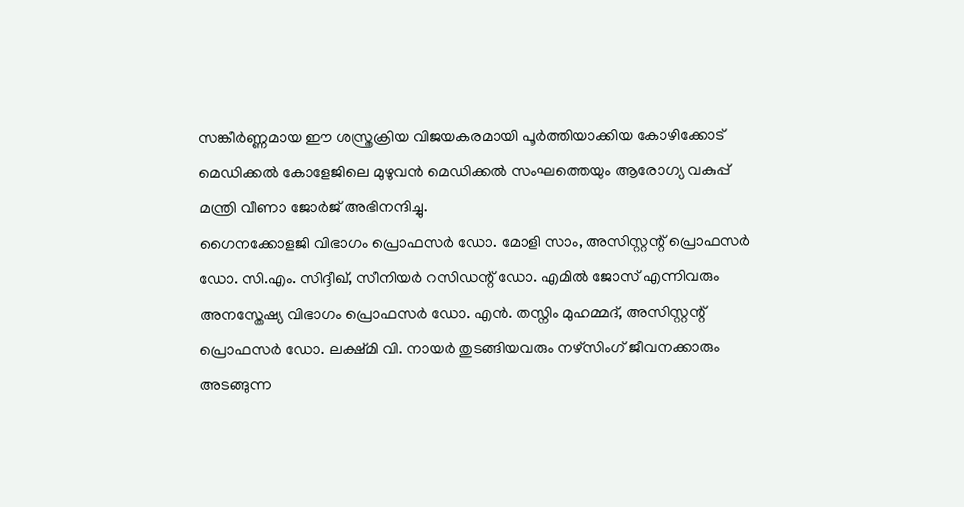സങ്കീർണ്ണമായ ഈ ശസ്ത്രക്രിയ വിജയകരമായി പൂർത്തിയാക്കിയ കോഴിക്കോട് മെഡിക്കൽ കോളേജിലെ മുഴുവൻ മെഡിക്കൽ സംഘത്തെയും ആരോഗ്യ വകുപ്പ് മന്ത്രി വീണാ ജോർജ് അഭിനന്ദിച്ചു.
ഗൈനക്കോളജി വിഭാഗം പ്രൊഫസർ ഡോ. മോളി സാം, അസിസ്റ്റന്റ് പ്രൊഫസർ ഡോ. സി.എം. സിദ്ദീഖ്, സീനിയർ റസിഡന്റ് ഡോ. എമിൽ ജോസ് എന്നിവരും അനസ്തേഷ്യ വിഭാഗം പ്രൊഫസർ ഡോ. എൻ. തസ്നിം മുഹമ്മദ്, അസിസ്റ്റന്റ് പ്രൊഫസർ ഡോ. ലക്ഷ്മി വി. നായർ തുടങ്ങിയവരും നഴ്സിംഗ് ജീവനക്കാരും അടങ്ങുന്ന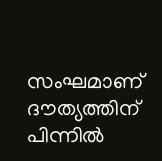സംഘമാണ് ദൗത്യത്തിന് പിന്നിൽ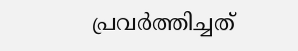പ്രവർത്തിച്ചത്